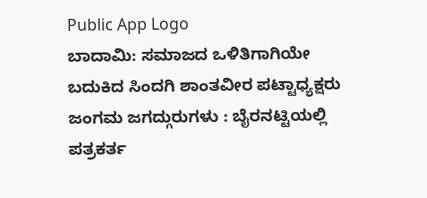Public App Logo
ಬಾದಾಮಿ: ಸಮಾಜದ ಒಳಿತಿಗಾಗಿಯೇ ಬದುಕಿದ ಸಿಂದಗಿ ಶಾಂತವೀರ ಪಟ್ಟಾಧ್ಯಕ್ಷರು ಜಂಗಮ ಜಗದ್ಗುರುಗಳು : ಬೈರನಟ್ಟಿಯಲ್ಲಿ ಪತ್ರಕರ್ತ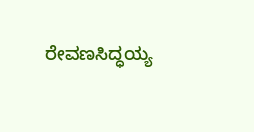ರೇವಣಸಿದ್ಧಯ್ಯ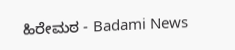ಹಿರೇಮಠ - Badami News